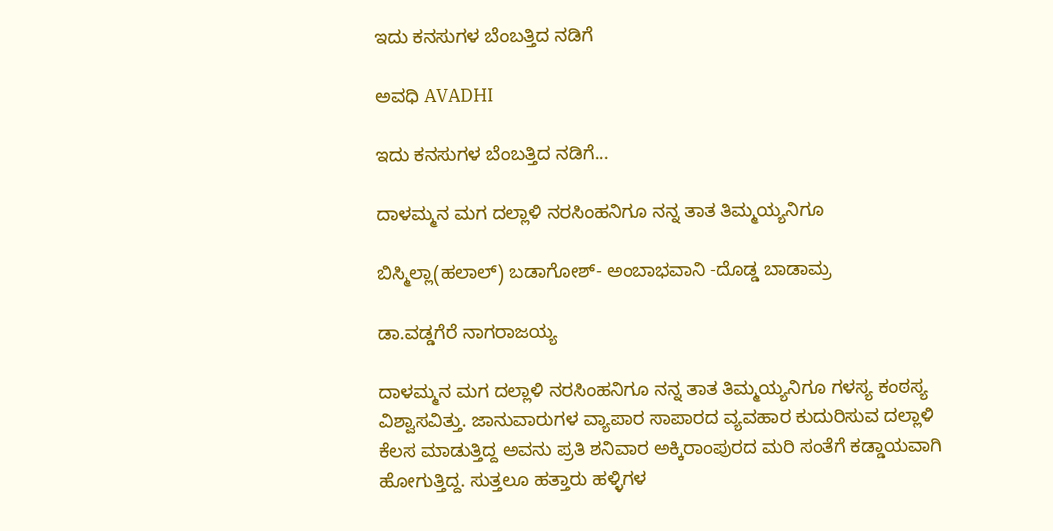ಇದು ಕನಸುಗಳ ಬೆಂಬತ್ತಿದ ನಡಿಗೆ‍

ಅವಧಿ AVADHI

ಇದು ಕನಸುಗಳ ಬೆಂಬತ್ತಿದ ನಡಿಗೆ...

ದಾಳಮ್ಮನ ಮಗ ದಲ್ಲಾಳಿ ನರಸಿಂಹನಿಗೂ ನನ್ನ ತಾತ ತಿಮ್ಮಯ್ಯನಿಗೂ

ಬಿಸ್ಮಿಲ್ಲಾ(ಹಲಾಲ್) ಬಡಾಗೋಶ್- ಅಂಬಾಭವಾನಿ -ದೊಡ್ಡ ಬಾಡಾಮ್ರ

ಡಾ.ವಡ್ಡಗೆರೆ ನಾಗರಾಜಯ್ಯ

ದಾಳಮ್ಮನ ಮಗ ದಲ್ಲಾಳಿ ನರಸಿಂಹನಿಗೂ ನನ್ನ ತಾತ ತಿಮ್ಮಯ್ಯನಿಗೂ ಗಳಸ್ಯ ಕಂಠಸ್ಯ ವಿಶ್ವಾಸವಿತ್ತು. ಜಾನುವಾರುಗಳ ವ್ಯಾಪಾರ ಸಾಪಾರದ ವ್ಯವಹಾರ ಕುದುರಿಸುವ ದಲ್ಲಾಳಿ ಕೆಲಸ ಮಾಡುತ್ತಿದ್ದ ಅವನು ಪ್ರತಿ ಶನಿವಾರ ಅಕ್ಕಿರಾಂಪುರದ ಮರಿ ಸಂತೆಗೆ ಕಡ್ಡಾಯವಾಗಿ ಹೋಗುತ್ತಿದ್ದ. ಸುತ್ತಲೂ ಹತ್ತಾರು ಹಳ್ಳಿಗಳ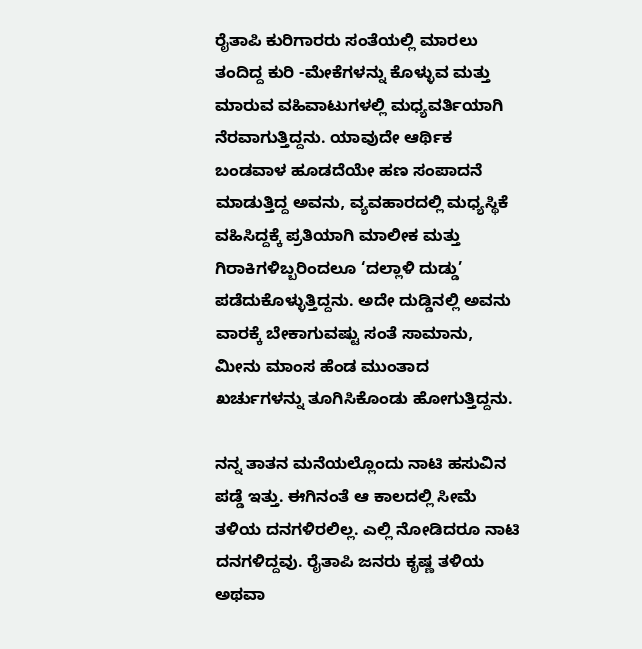ರೈತಾಪಿ ಕುರಿಗಾರರು ಸಂತೆಯಲ್ಲಿ ಮಾರಲು ತಂದಿದ್ದ ಕುರಿ -ಮೇಕೆಗಳನ್ನು ಕೊಳ್ಳುವ ಮತ್ತು ಮಾರುವ ವಹಿವಾಟುಗಳಲ್ಲಿ ಮಧ್ಯವರ್ತಿಯಾಗಿ ನೆರವಾಗುತ್ತಿದ್ದನು. ಯಾವುದೇ ಆರ್ಥಿಕ ಬಂಡವಾಳ ಹೂಡದೆಯೇ ಹಣ ಸಂಪಾದನೆ ಮಾಡುತ್ತಿದ್ದ ಅವನು, ವ್ಯವಹಾರದಲ್ಲಿ ಮಧ್ಯಸ್ಥಿಕೆ ವಹಿಸಿದ್ದಕ್ಕೆ ಪ್ರತಿಯಾಗಿ ಮಾಲೀಕ ಮತ್ತು ಗಿರಾಕಿಗಳಿಬ್ಬರಿಂದಲೂ ‘ದಲ್ಲಾಳಿ ದುಡ್ಡು’ ಪಡೆದುಕೊಳ್ಳುತ್ತಿದ್ದನು. ಅದೇ ದುಡ್ಡಿನಲ್ಲಿ ಅವನು ವಾರಕ್ಕೆ ಬೇಕಾಗುವಷ್ಟು ಸಂತೆ ಸಾಮಾನು, ಮೀನು ಮಾಂಸ ಹೆಂಡ ಮುಂತಾದ ಖರ್ಚುಗಳನ್ನು ತೂಗಿಸಿಕೊಂಡು ಹೋಗುತ್ತಿದ್ದನು.

ನನ್ನ ತಾತನ ಮನೆಯಲ್ಲೊಂದು ನಾಟಿ ಹಸುವಿನ ಪಡ್ಡೆ ಇತ್ತು. ಈಗಿನಂತೆ ಆ ಕಾಲದಲ್ಲಿ ಸೀಮೆ ತಳಿಯ ದನಗಳಿರಲಿಲ್ಲ. ಎಲ್ಲಿ ನೋಡಿದರೂ ನಾಟಿ ದನಗಳಿದ್ದವು. ರೈತಾಪಿ ಜನರು ಕೃಷ್ಣ ತಳಿಯ ಅಥವಾ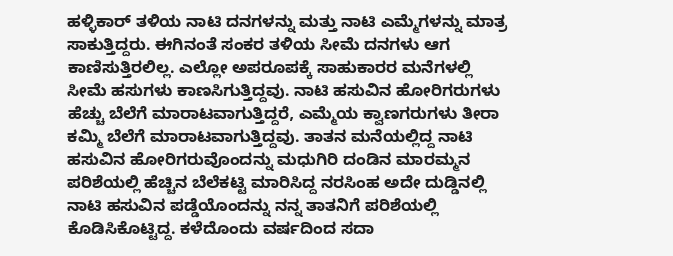ಹಳ್ಳಿಕಾರ್ ತಳಿಯ ನಾಟಿ ದನಗಳನ್ನು ಮತ್ತು ನಾಟಿ ಎಮ್ಮೆಗಳನ್ನು ಮಾತ್ರ ಸಾಕುತ್ತಿದ್ದರು. ಈಗಿನಂತೆ ಸಂಕರ ತಳಿಯ ಸೀಮೆ ದನಗಳು ಆಗ ಕಾಣಿಸುತ್ತಿರಲಿಲ್ಲ. ಎಲ್ಲೋ ಅಪರೂಪಕ್ಕೆ ಸಾಹುಕಾರರ ಮನೆಗಳಲ್ಲಿ ಸೀಮೆ ಹಸುಗಳು ಕಾಣಸಿಗುತ್ತಿದ್ದವು. ನಾಟಿ ಹಸುವಿನ ಹೋರಿಗರುಗಳು ಹೆಚ್ಚು ಬೆಲೆಗೆ ಮಾರಾಟವಾಗುತ್ತಿದ್ದರೆ, ಎಮ್ಮೆಯ ಕ್ವಾಣಗರುಗಳು ತೀರಾ ಕಮ್ಮಿ ಬೆಲೆಗೆ ಮಾರಾಟವಾಗುತ್ತಿದ್ದವು. ತಾತನ ಮನೆಯಲ್ಲಿದ್ದ ನಾಟಿ ಹಸುವಿನ ಹೋರಿಗರುವೊಂದನ್ನು ಮಧುಗಿರಿ ದಂಡಿನ ಮಾರಮ್ಮನ ಪರಿಶೆಯಲ್ಲಿ ಹೆಚ್ಚಿನ ಬೆಲೆಕಟ್ಟಿ ಮಾರಿಸಿದ್ದ ನರಸಿಂಹ ಅದೇ ದುಡ್ಡಿನಲ್ಲಿ ನಾಟಿ ಹಸುವಿನ ಪಡ್ಡೆಯೊಂದನ್ನು ನನ್ನ ತಾತನಿಗೆ ಪರಿಶೆಯಲ್ಲಿ ಕೊಡಿಸಿಕೊಟ್ಟಿದ್ದ. ಕಳೆದೊಂದು ವರ್ಷದಿಂದ ಸದಾ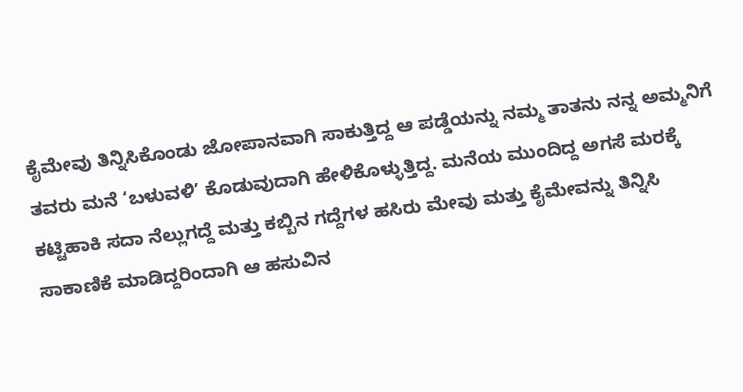ಕೈಮೇವು ತಿನ್ನಿಸಿಕೊಂಡು ಜೋಪಾನವಾಗಿ ಸಾಕುತ್ತಿದ್ದ ಆ ಪಡ್ಡೆಯನ್ನು ನಮ್ಮ ತಾತನು ನನ್ನ ಅಮ್ಮನಿಗೆ ತವರು ಮನೆ ‘ಬಳುವಳಿ’ ಕೊಡುವುದಾಗಿ ಹೇಳಿಕೊಳ್ಳುತ್ತಿದ್ದ. ಮನೆಯ ಮುಂದಿದ್ದ ಅಗಸೆ ಮರಕ್ಕೆ ಕಟ್ಟಿಹಾಕಿ ಸದಾ ನೆಲ್ಲುಗದ್ದೆ ಮತ್ತು ಕಬ್ಬಿನ ಗದ್ದೆಗಳ ಹಸಿರು ಮೇವು ಮತ್ತು ಕೈಮೇವನ್ನು ತಿನ್ನಿಸಿ ಸಾಕಾಣಿಕೆ ಮಾಡಿದ್ದರಿಂದಾಗಿ ಆ ಹಸುವಿನ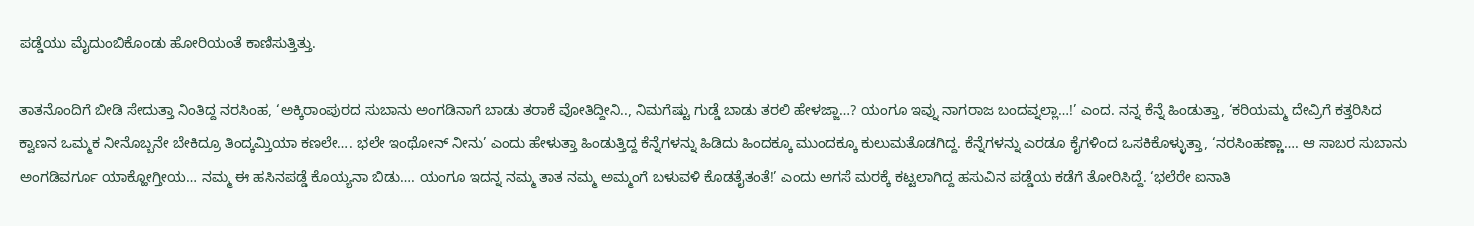ಪಡ್ಡೆಯು ಮೈದುಂಬಿಕೊಂಡು ಹೋರಿಯಂತೆ ಕಾಣಿಸುತ್ತಿತ್ತು.

ತಾತನೊಂದಿಗೆ ಬೀಡಿ ಸೇದುತ್ತಾ ನಿಂತಿದ್ದ ನರಸಿಂಹ, ‘ಅಕ್ಕಿರಾಂಪುರದ ಸುಬಾನು ಅಂಗಡಿನಾಗೆ ಬಾಡು ತರಾಕೆ ವೋತಿದ್ದೀನಿ.., ನಿಮಗೆಷ್ಟು ಗುಡ್ಡೆ ಬಾಡು ತರಲಿ ಹೇಳಜ್ಜಾ…? ಯಂಗೂ ಇವ್ನು ನಾಗರಾಜ ಬಂದವ್ನಲ್ಲಾ…!’ ಎಂದ. ನನ್ನ ಕೆನ್ನೆ ಹಿಂಡುತ್ತಾ, ‘ಕರಿಯಮ್ಮ ದೇವ್ರಿಗೆ ಕತ್ತರಿಸಿದ ಕ್ವಾಣನ ಒಮ್ಮಕ ನೀನೊಬ್ಬನೇ ಬೇಕಿದ್ರೂ ತಿಂದ್ಕಮ್ತಿಯಾ ಕಣಲೇ…. ಭಲೇ ಇಂಥೋನ್ ನೀನು’ ಎಂದು ಹೇಳುತ್ತಾ ಹಿಂಡುತ್ತಿದ್ದ ಕೆನ್ನೆಗಳನ್ನು ಹಿಡಿದು ಹಿಂದಕ್ಕೂ ಮುಂದಕ್ಕೂ ಕುಲುಮತೊಡಗಿದ್ದ. ಕೆನ್ನೆಗಳನ್ನು ಎರಡೂ ಕೈಗಳಿಂದ ಒಸಕಿಕೊಳ್ಳುತ್ತಾ, ‘ನರಸಿಂಹಣ್ಣಾ…. ಆ ಸಾಬರ ಸುಬಾನು ಅಂಗಡಿವರ್ಗೂ ಯಾಕ್ಹೋಗ್ತೀಯ… ನಮ್ಮ ಈ ಹಸಿನಪಡ್ಡೆ ಕೊಯ್ಯನಾ ಬಿಡು…. ಯಂಗೂ ಇದನ್ನ ನಮ್ಮ ತಾತ ನಮ್ಮ ಅಮ್ಮಂಗೆ ಬಳುವಳಿ ಕೊಡತೈತಂತೆ!’ ಎಂದು ಅಗಸೆ ಮರಕ್ಕೆ ಕಟ್ಟಲಾಗಿದ್ದ ಹಸುವಿನ ಪಡ್ಡೆಯ ಕಡೆಗೆ ತೋರಿಸಿದ್ದೆ. ‘ಭಲೆರೇ ಐನಾತಿ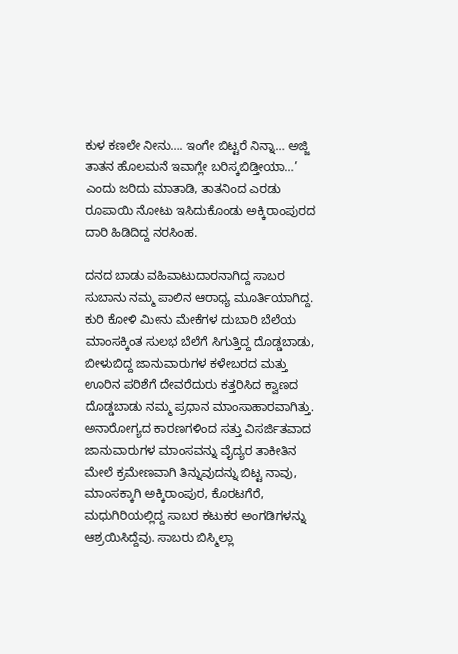ಕುಳ ಕಣಲೇ ನೀನು…. ಇಂಗೇ ಬಿಟ್ಟರೆ ನಿನ್ನಾ… ಅಜ್ಜಿ ತಾತನ ಹೊಲಮನೆ ಇವಾಗ್ಲೇ ಬರಿಸ್ಕಬಿಡ್ತೀಯಾ…’ ಎಂದು ಜರಿದು ಮಾತಾಡಿ, ತಾತನಿಂದ ಎರಡು ರೂಪಾಯಿ ನೋಟು ಇಸಿದುಕೊಂಡು ಅಕ್ಕಿರಾಂಪುರದ ದಾರಿ ಹಿಡಿದಿದ್ದ ನರಸಿಂಹ.

ದನದ ಬಾಡು ವಹಿವಾಟುದಾರನಾಗಿದ್ದ ಸಾಬರ ಸುಬಾನು ನಮ್ಮ ಪಾಲಿನ ಆರಾಧ್ಯ ಮೂರ್ತಿಯಾಗಿದ್ದ. ಕುರಿ ಕೋಳಿ ಮೀನು ಮೇಕೆಗಳ ದುಬಾರಿ ಬೆಲೆಯ ಮಾಂಸಕ್ಕಿಂತ ಸುಲಭ ಬೆಲೆಗೆ ಸಿಗುತ್ತಿದ್ದ ದೊಡ್ಡಬಾಡು, ಬೀಳುಬಿದ್ದ ಜಾನುವಾರುಗಳ ಕಳೇಬರದ ಮತ್ತು ಊರಿನ ಪರಿಶೆಗೆ ದೇವರೆದುರು ಕತ್ತರಿಸಿದ ಕ್ವಾಣದ ದೊಡ್ಡಬಾಡು ನಮ್ಮ ಪ್ರಧಾನ ಮಾಂಸಾಹಾರವಾಗಿತ್ತು. ಅನಾರೋಗ್ಯದ ಕಾರಣಗಳಿಂದ ಸತ್ತು ವಿಸರ್ಜಿತವಾದ ಜಾನುವಾರುಗಳ ಮಾಂಸವನ್ನು ವೈದ್ಯರ ತಾಕೀತಿನ ಮೇಲೆ ಕ್ರಮೇಣವಾಗಿ ತಿನ್ನುವುದನ್ನು ಬಿಟ್ಟ ನಾವು, ಮಾಂಸಕ್ಕಾಗಿ ಅಕ್ಕಿರಾಂಪುರ, ಕೊರಟಗೆರೆ, ಮಧುಗಿರಿಯಲ್ಲಿದ್ದ ಸಾಬರ ಕಟುಕರ ಅಂಗಡಿಗಳನ್ನು ಆಶ್ರಯಿಸಿದ್ದೆವು. ಸಾಬರು ಬಿಸ್ಮಿಲ್ಲಾ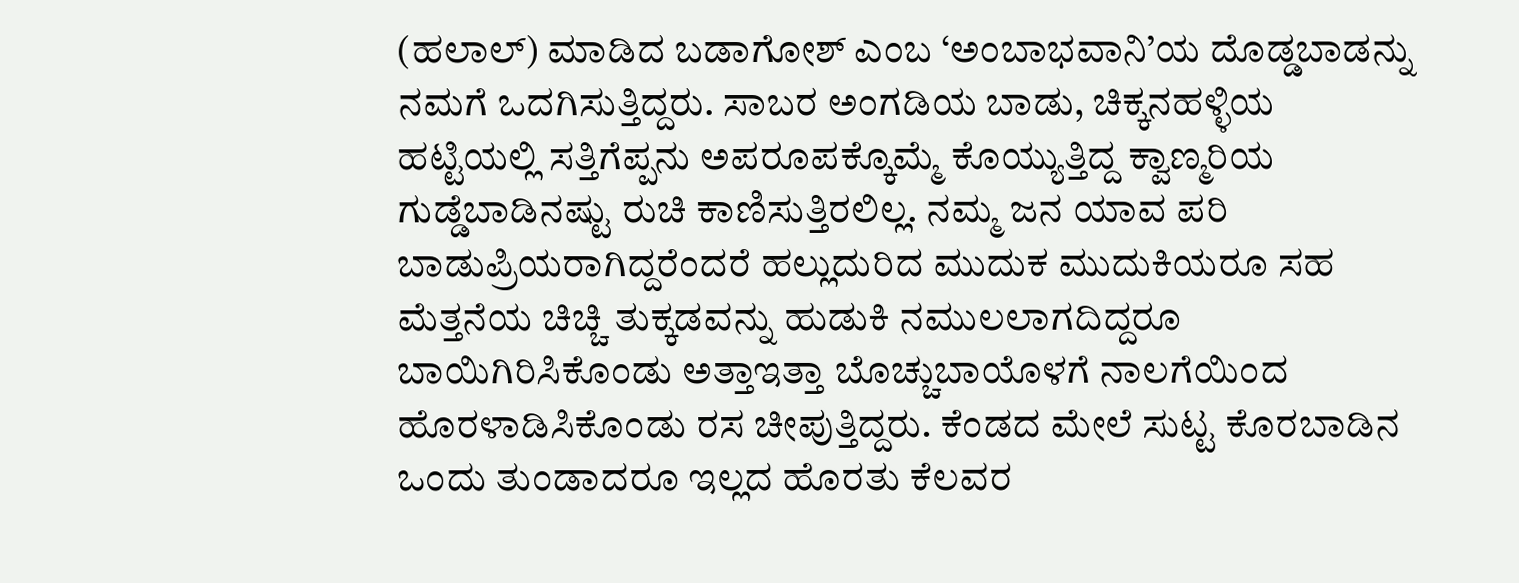(ಹಲಾಲ್) ಮಾಡಿದ ಬಡಾಗೋಶ್ ಎಂಬ ‘ಅಂಬಾಭವಾನಿ’ಯ ದೊಡ್ಡಬಾಡನ್ನು ನಮಗೆ ಒದಗಿಸುತ್ತಿದ್ದರು. ಸಾಬರ ಅಂಗಡಿಯ ಬಾಡು, ಚಿಕ್ಕನಹಳ್ಳಿಯ ಹಟ್ಟಿಯಲ್ಲಿ ಸತ್ತಿಗೆಪ್ಪನು ಅಪರೂಪಕ್ಕೊಮ್ಮೆ ಕೊಯ್ಯುತ್ತಿದ್ದ ಕ್ವಾಣ್ಮರಿಯ ಗುಡ್ಡೆಬಾಡಿನಷ್ಟು ರುಚಿ ಕಾಣಿಸುತ್ತಿರಲಿಲ್ಲ. ನಮ್ಮ ಜನ ಯಾವ ಪರಿ ಬಾಡುಪ್ರಿಯರಾಗಿದ್ದರೆಂದರೆ ಹಲ್ಲುದುರಿದ ಮುದುಕ ಮುದುಕಿಯರೂ ಸಹ ಮೆತ್ತನೆಯ ಚಿಚ್ಚಿ ತುಕ್ಕಡವನ್ನು ಹುಡುಕಿ ನಮುಲಲಾಗದಿದ್ದರೂ ಬಾಯಿಗಿರಿಸಿಕೊಂಡು ಅತ್ತಾಇತ್ತಾ ಬೊಚ್ಚುಬಾಯೊಳಗೆ ನಾಲಗೆಯಿಂದ ಹೊರಳಾಡಿಸಿಕೊಂಡು ರಸ ಚೀಪುತ್ತಿದ್ದರು. ಕೆಂಡದ ಮೇಲೆ ಸುಟ್ಟ ಕೊರಬಾಡಿನ ಒಂದು ತುಂಡಾದರೂ ಇಲ್ಲದ ಹೊರತು ಕೆಲವರ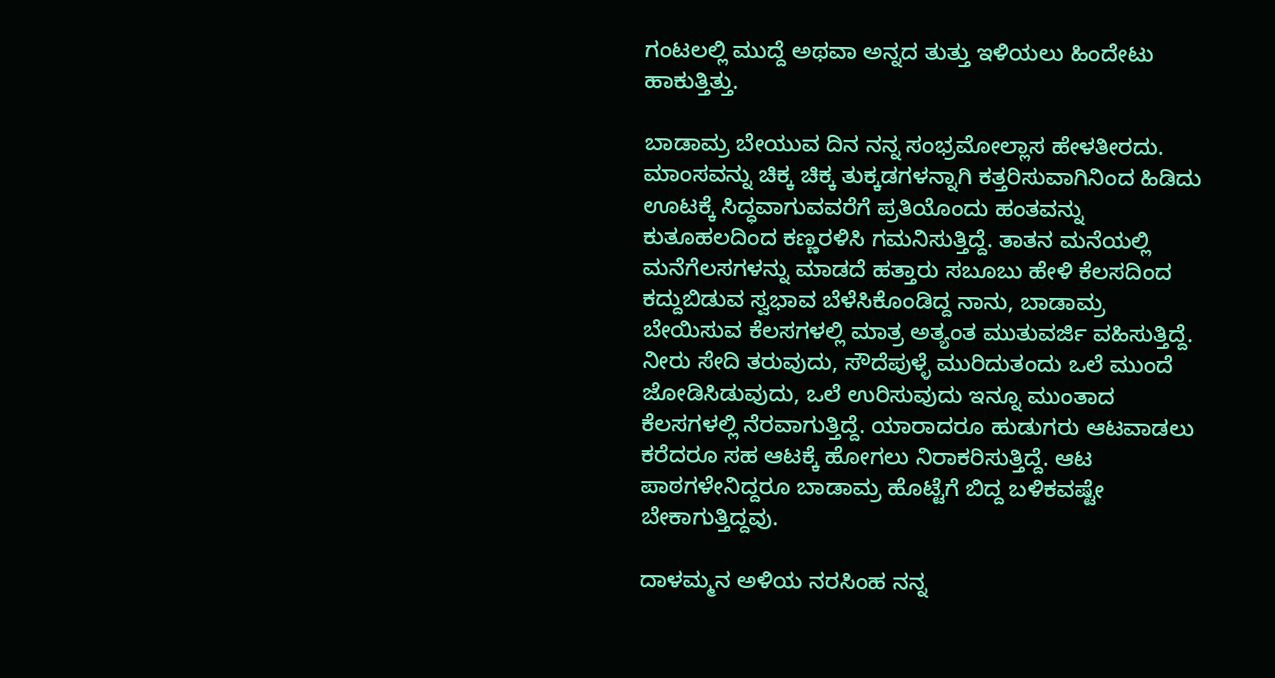ಗಂಟಲಲ್ಲಿ ಮುದ್ದೆ ಅಥವಾ ಅನ್ನದ ತುತ್ತು ಇಳಿಯಲು ಹಿಂದೇಟು ಹಾಕುತ್ತಿತ್ತು.

ಬಾಡಾಮ್ರ ಬೇಯುವ ದಿನ ನನ್ನ ಸಂಭ್ರಮೋಲ್ಲಾಸ ಹೇಳತೀರದು. ಮಾಂಸವನ್ನು ಚಿಕ್ಕ ಚಿಕ್ಕ ತುಕ್ಕಡಗಳನ್ನಾಗಿ ಕತ್ತರಿಸುವಾಗಿನಿಂದ ಹಿಡಿದು ಊಟಕ್ಕೆ ಸಿದ್ಧವಾಗುವವರೆಗೆ ಪ್ರತಿಯೊಂದು ಹಂತವನ್ನು ಕುತೂಹಲದಿಂದ ಕಣ್ಣರಳಿಸಿ ಗಮನಿಸುತ್ತಿದ್ದೆ. ತಾತನ ಮನೆಯಲ್ಲಿ ಮನೆಗೆಲಸಗಳನ್ನು ಮಾಡದೆ ಹತ್ತಾರು ಸಬೂಬು ಹೇಳಿ ಕೆಲಸದಿಂದ ಕದ್ದುಬಿಡುವ ಸ್ವಭಾವ ಬೆಳೆಸಿಕೊಂಡಿದ್ದ ನಾನು, ಬಾಡಾಮ್ರ ಬೇಯಿಸುವ ಕೆಲಸಗಳಲ್ಲಿ ಮಾತ್ರ ಅತ್ಯಂತ ಮುತುವರ್ಜಿ ವಹಿಸುತ್ತಿದ್ದೆ. ನೀರು ಸೇದಿ ತರುವುದು, ಸೌದೆಪುಳ್ಳೆ ಮುರಿದುತಂದು ಒಲೆ ಮುಂದೆ ಜೋಡಿಸಿಡುವುದು, ಒಲೆ ಉರಿಸುವುದು ಇನ್ನೂ ಮುಂತಾದ ಕೆಲಸಗಳಲ್ಲಿ ನೆರವಾಗುತ್ತಿದ್ದೆ. ಯಾರಾದರೂ ಹುಡುಗರು ಆಟವಾಡಲು ಕರೆದರೂ ಸಹ ಆಟಕ್ಕೆ ಹೋಗಲು ನಿರಾಕರಿಸುತ್ತಿದ್ದೆ. ಆಟ ಪಾಠಗಳೇನಿದ್ದರೂ ಬಾಡಾಮ್ರ ಹೊಟ್ಟೆಗೆ ಬಿದ್ದ ಬಳಿಕವಷ್ಟೇ ಬೇಕಾಗುತ್ತಿದ್ದವು.

ದಾಳಮ್ಮನ ಅಳಿಯ ನರಸಿಂಹ ನನ್ನ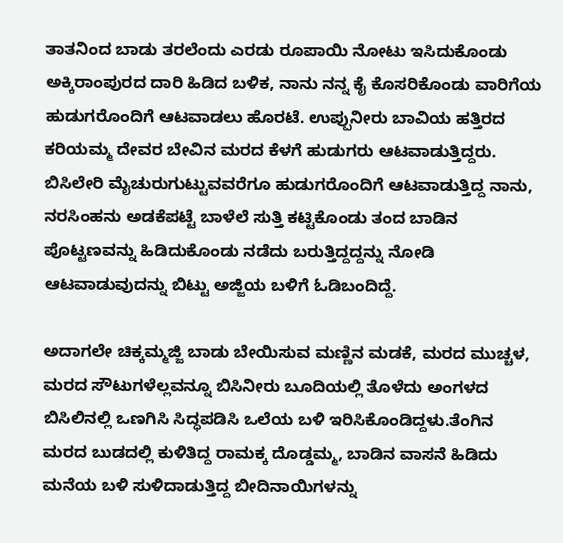ತಾತನಿಂದ ಬಾಡು ತರಲೆಂದು ಎರಡು ರೂಪಾಯಿ ನೋಟು ಇಸಿದುಕೊಂಡು ಅಕ್ಕಿರಾಂಪುರದ ದಾರಿ ಹಿಡಿದ ಬಳಿಕ, ನಾನು ನನ್ನ ಕೈ ಕೊಸರಿಕೊಂಡು ವಾರಿಗೆಯ ಹುಡುಗರೊಂದಿಗೆ ಆಟವಾಡಲು ಹೊರಟೆ. ಉಪ್ಪುನೀರು ಬಾವಿಯ ಹತ್ತಿರದ ಕರಿಯಮ್ಮ ದೇವರ ಬೇವಿನ ಮರದ ಕೆಳಗೆ ಹುಡುಗರು ಆಟವಾಡುತ್ತಿದ್ದರು. ಬಿಸಿಲೇರಿ ಮೈಚುರುಗುಟ್ಟುವವರೆಗೂ ಹುಡುಗರೊಂದಿಗೆ ಆಟವಾಡುತ್ತಿದ್ದ ನಾನು, ನರಸಿಂಹನು ಅಡಕೆಪಟ್ಟೆ ಬಾಳೆಲೆ ಸುತ್ತಿ ಕಟ್ಟಿಕೊಂಡು ತಂದ ಬಾಡಿನ ಪೊಟ್ಟಣವನ್ನು ಹಿಡಿದುಕೊಂಡು ನಡೆದು ಬರುತ್ತಿದ್ದದ್ದನ್ನು ನೋಡಿ ಆಟವಾಡುವುದನ್ನು ಬಿಟ್ಟು ಅಜ್ಜಿಯ ಬಳಿಗೆ ಓಡಿಬಂದಿದ್ದೆ.

ಅದಾಗಲೇ ಚಿಕ್ಕಮ್ಮಜ್ಜಿ ಬಾಡು ಬೇಯಿಸುವ ಮಣ್ಣಿನ ಮಡಕೆ, ಮರದ ಮುಚ್ಚಳ, ಮರದ ಸೌಟುಗಳೆಲ್ಲವನ್ನೂ ಬಿಸಿನೀರು ಬೂದಿಯಲ್ಲಿ ತೊಳೆದು ಅಂಗಳದ ಬಿಸಿಲಿನಲ್ಲಿ ಒಣಗಿಸಿ ಸಿದ್ಧಪಡಿಸಿ ಒಲೆಯ ಬಳಿ ಇರಿಸಿಕೊಂಡಿದ್ದಳು.ತೆಂಗಿನ ಮರದ ಬುಡದಲ್ಲಿ ಕುಳಿತಿದ್ದ ರಾಮಕ್ಕ ದೊಡ್ಡಮ್ಮ, ಬಾಡಿನ ವಾಸನೆ ಹಿಡಿದು ಮನೆಯ ಬಳಿ ಸುಳಿದಾಡುತ್ತಿದ್ದ ಬೀದಿನಾಯಿಗಳನ್ನು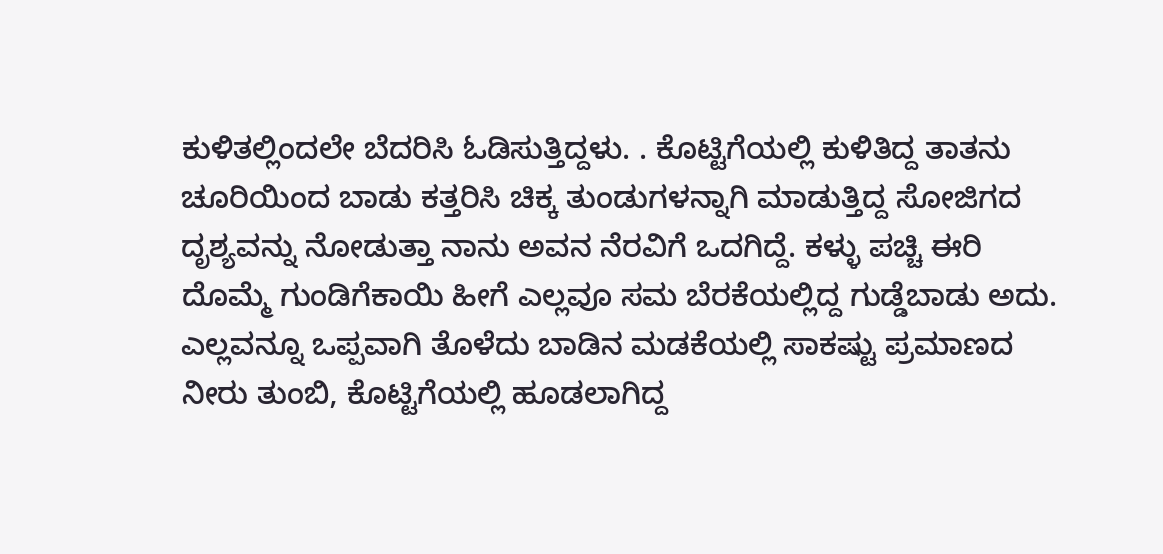ಕುಳಿತಲ್ಲಿಂದಲೇ ಬೆದರಿಸಿ ಓಡಿಸುತ್ತಿದ್ದಳು. . ಕೊಟ್ಟಿಗೆಯಲ್ಲಿ ಕುಳಿತಿದ್ದ ತಾತನು ಚೂರಿಯಿಂದ ಬಾಡು ಕತ್ತರಿಸಿ ಚಿಕ್ಕ ತುಂಡುಗಳನ್ನಾಗಿ ಮಾಡುತ್ತಿದ್ದ ಸೋಜಿಗದ ದೃಶ್ಯವನ್ನು ನೋಡುತ್ತಾ ನಾನು ಅವನ ನೆರವಿಗೆ ಒದಗಿದ್ದೆ. ಕಳ್ಳು ಪಚ್ಚಿ ಈರಿ ದೊಮ್ಮೆ ಗುಂಡಿಗೆಕಾಯಿ ಹೀಗೆ ಎಲ್ಲವೂ ಸಮ ಬೆರಕೆಯಲ್ಲಿದ್ದ ಗುಡ್ಡೆಬಾಡು ಅದು. ಎಲ್ಲವನ್ನೂ ಒಪ್ಪವಾಗಿ ತೊಳೆದು ಬಾಡಿನ ಮಡಕೆಯಲ್ಲಿ ಸಾಕಷ್ಟು ಪ್ರಮಾಣದ ನೀರು ತುಂಬಿ, ಕೊಟ್ಟಿಗೆಯಲ್ಲಿ ಹೂಡಲಾಗಿದ್ದ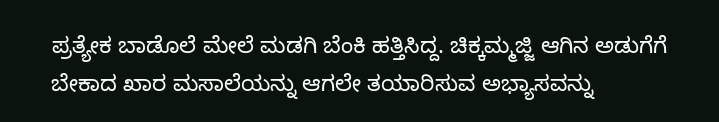ಪ್ರತ್ಯೇಕ ಬಾಡೊಲೆ ಮೇಲೆ ಮಡಗಿ ಬೆಂಕಿ ಹತ್ತಿಸಿದ್ದ. ಚಿಕ್ಕಮ್ಮಜ್ಜಿ ಆಗಿನ ಅಡುಗೆಗೆ ಬೇಕಾದ ಖಾರ ಮಸಾಲೆಯನ್ನು ಆಗಲೇ ತಯಾರಿಸುವ ಅಭ್ಯಾಸವನ್ನು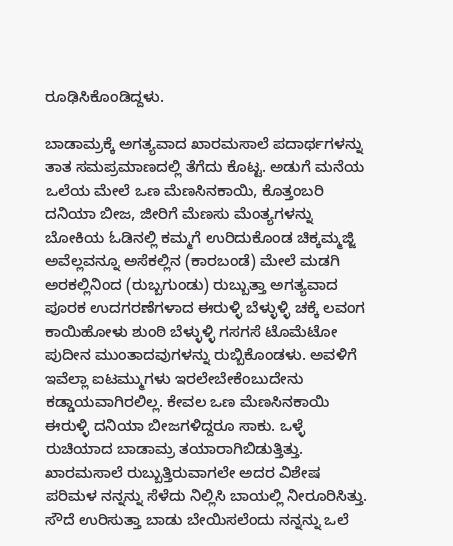ರೂಢಿಸಿಕೊಂಡಿದ್ದಳು.

ಬಾಡಾಮ್ರಕ್ಕೆ ಅಗತ್ಯವಾದ ಖಾರಮಸಾಲೆ ಪದಾರ್ಥಗಳನ್ನು ತಾತ ಸಮಪ್ರಮಾಣದಲ್ಲಿ ತೆಗೆದು ಕೊಟ್ಟ. ಅಡುಗೆ ಮನೆಯ ಒಲೆಯ ಮೇಲೆ ಒಣ ಮೆಣಸಿನಕಾಯಿ, ಕೊತ್ತಂಬರಿ ದನಿಯಾ ಬೀಜ, ಜೀರಿಗೆ ಮೆಣಸು ಮೆಂತ್ಯಗಳನ್ನು ಬೋಕಿಯ ಓಡಿನಲ್ಲಿ ಕಮ್ಮಗೆ ಉರಿದುಕೊಂಡ ಚಿಕ್ಕಮ್ಮಜ್ಜಿ ಅವೆಲ್ಲವನ್ನೂ ಅಸೆಕಲ್ಲಿನ (ಕಾರಬಂಡೆ) ಮೇಲೆ ಮಡಗಿ ಅರಕಲ್ಲಿನಿಂದ (ರುಬ್ಬಗುಂಡು) ರುಬ್ಬುತ್ತಾ ಅಗತ್ಯವಾದ ಪೂರಕ ಉದಗರಣೆಗಳಾದ ಈರುಳ್ಳಿ ಬೆಳ್ಳುಳ್ಳಿ ಚಕ್ಕೆ ಲವಂಗ ಕಾಯಿಹೋಳು ಶುಂಠಿ ಬೆಳ್ಳುಳ್ಳಿ ಗಸಗಸೆ ಟೊಮೆಟೋ ಪುದೀನ ಮುಂತಾದವುಗಳನ್ನು ರುಬ್ಬಿಕೊಂಡಳು. ಅವಳಿಗೆ ಇವೆಲ್ಲಾ ಐಟಮ್ಮುಗಳು ಇರಲೇಬೇಕೆಂಬುದೇನು ಕಡ್ಡಾಯವಾಗಿರಲಿಲ್ಲ. ಕೇವಲ ಒಣ ಮೆಣಸಿನಕಾಯಿ ಈರುಳ್ಳಿ ದನಿಯಾ ಬೀಜಗಳಿದ್ದರೂ ಸಾಕು. ಒಳ್ಳೆ ರುಚಿಯಾದ ಬಾಡಾಮ್ರ ತಯಾರಾಗಿಬಿಡುತ್ತಿತ್ತು. ಖಾರಮಸಾಲೆ ರುಬ್ಬುತ್ತಿರುವಾಗಲೇ ಅದರ ವಿಶೇಷ ಪರಿಮಳ ನನ್ನನ್ನು ಸೆಳೆದು ನಿಲ್ಲಿಸಿ ಬಾಯಲ್ಲಿ ನೀರೂರಿಸಿತ್ತು. ಸೌದೆ ಉರಿಸುತ್ತಾ ಬಾಡು ಬೇಯಿಸಲೆಂದು ನನ್ನನ್ನು ಒಲೆ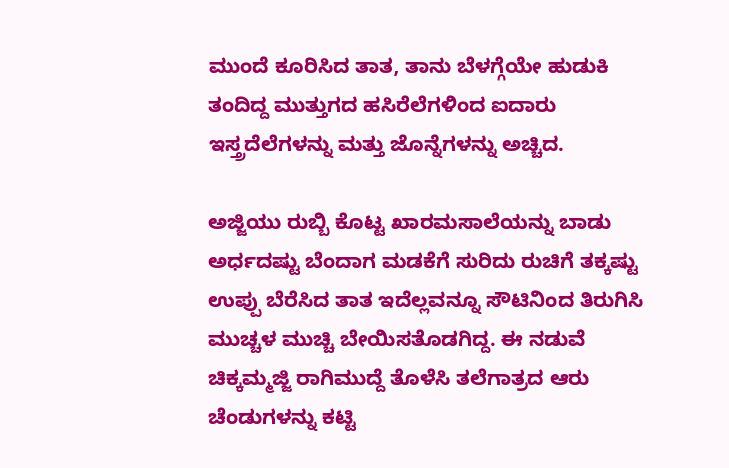ಮುಂದೆ ಕೂರಿಸಿದ ತಾತ, ತಾನು ಬೆಳಗ್ಗೆಯೇ ಹುಡುಕಿ ತಂದಿದ್ದ ಮುತ್ತುಗದ ಹಸಿರೆಲೆಗಳಿಂದ ಐದಾರು ಇಸ್ತ್ರದೆಲೆಗಳನ್ನು ಮತ್ತು ಜೊನ್ನೆಗಳನ್ನು ಅಚ್ಚಿದ.

ಅಜ್ಜಿಯು ರುಬ್ಬಿ ಕೊಟ್ಟ ಖಾರಮಸಾಲೆಯನ್ನು ಬಾಡು ಅರ್ಧದಷ್ಟು ಬೆಂದಾಗ ಮಡಕೆಗೆ ಸುರಿದು ರುಚಿಗೆ ತಕ್ಕಷ್ಟು ಉಪ್ಪು ಬೆರೆಸಿದ ತಾತ ಇದೆಲ್ಲವನ್ನೂ ಸೌಟಿನಿಂದ ತಿರುಗಿಸಿ ಮುಚ್ಚಳ ಮುಚ್ಚಿ ಬೇಯಿಸತೊಡಗಿದ್ದ. ಈ ನಡುವೆ ಚಿಕ್ಕಮ್ಮಜ್ಜಿ ರಾಗಿಮುದ್ದೆ ತೊಳೆಸಿ ತಲೆಗಾತ್ರದ ಆರು ಚೆಂಡುಗಳನ್ನು ಕಟ್ಟಿ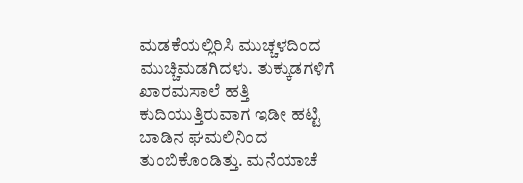ಮಡಕೆಯಲ್ಲಿರಿಸಿ ಮುಚ್ಚಳದಿಂದ ಮುಚ್ಚಿಮಡಗಿದಳು. ತುಕ್ಕುಡಗಳಿಗೆ ಖಾರಮಸಾಲೆ ಹತ್ತಿ ಕುದಿಯುತ್ತಿರುವಾಗ ಇಡೀ ಹಟ್ಟಿ ಬಾಡಿನ ಘಮಲಿನಿಂದ ತುಂಬಿಕೊಂಡಿತ್ತು. ಮನೆಯಾಚೆ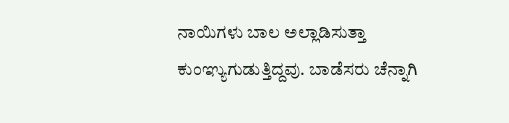ನಾಯಿಗಳು ಬಾಲ ಅಲ್ಲಾಡಿಸುತ್ತಾ ಕುಂಞ್ಯುಗುಡುತ್ತಿದ್ದವು. ಬಾಡೆಸರು ಚೆನ್ನಾಗಿ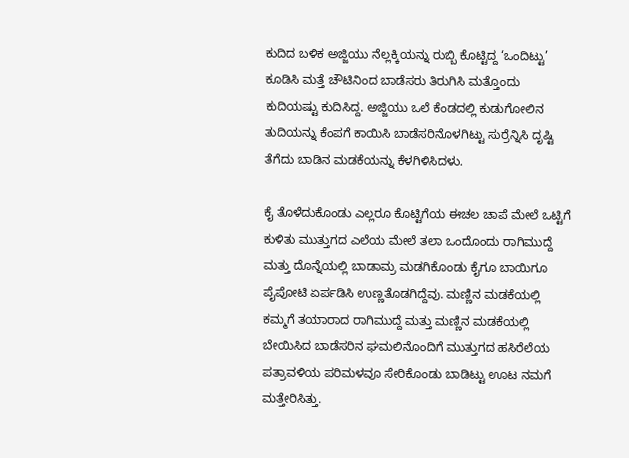ಕುದಿದ ಬಳಿಕ ಅಜ್ಜಿಯು ನೆಲ್ಲಕ್ಕಿಯನ್ನು ರುಬ್ಬಿ ಕೊಟ್ಟಿದ್ದ ‘ಒಂದಿಟ್ಟು’ ಕೂಡಿಸಿ ಮತ್ತೆ ಚೌಟಿನಿಂದ ಬಾಡೆಸರು ತಿರುಗಿಸಿ ಮತ್ತೊಂದು ಕುದಿಯಷ್ಟು ಕುದಿಸಿದ್ದ. ಅಜ್ಜಿಯು ಒಲೆ ಕೆಂಡದಲ್ಲಿ ಕುಡುಗೋಲಿನ ತುದಿಯನ್ನು ಕೆಂಪಗೆ ಕಾಯಿಸಿ ಬಾಡೆಸರಿನೊಳಗಿಟ್ಟು ಸುರ್ರೆನ್ನಿಸಿ ದೃಷ್ಟಿ ತೆಗೆದು ಬಾಡಿನ ಮಡಕೆಯನ್ನು ಕೆಳಗಿಳಿಸಿದಳು.

ಕೈ ತೊಳೆದುಕೊಂಡು ಎಲ್ಲರೂ ಕೊಟ್ಟಿಗೆಯ ಈಚಲ ಚಾಪೆ ಮೇಲೆ ಒಟ್ಟಿಗೆ ಕುಳಿತು ಮುತ್ತುಗದ ಎಲೆಯ ಮೇಲೆ ತಲಾ ಒಂದೊಂದು ರಾಗಿಮುದ್ದೆ ಮತ್ತು ದೊನ್ನೆಯಲ್ಲಿ ಬಾಡಾಮ್ರ ಮಡಗಿಕೊಂಡು ಕೈಗೂ ಬಾಯಿಗೂ ಪೈಪೋಟಿ ಏರ್ಪಡಿಸಿ ಉಣ್ಣತೊಡಗಿದ್ದೆವು. ಮಣ್ಣಿನ ಮಡಕೆಯಲ್ಲಿ ಕಮ್ಮಗೆ ತಯಾರಾದ ರಾಗಿಮುದ್ದೆ ಮತ್ತು ಮಣ್ಣಿನ ಮಡಕೆಯಲ್ಲಿ ಬೇಯಿಸಿದ ಬಾಡೆಸರಿನ ಘಮಲಿನೊಂದಿಗೆ ಮುತ್ತುಗದ ಹಸಿರೆಲೆಯ ಪತ್ರಾವಳಿಯ ಪರಿಮಳವೂ ಸೇರಿಕೊಂಡು ಬಾಡಿಟ್ಟು ಊಟ ನಮಗೆ ಮತ್ತೇರಿಸಿತ್ತು.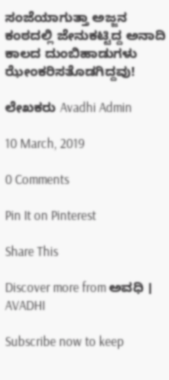ಸಂಜೆಯಾಗುತ್ತಾ ಅಜ್ಜನ ಕಂಠದಲ್ಲಿ ಜೇನುಕಟ್ಟಿದ್ದ ಅನಾದಿ ಕಾಲದ ದುಂಬಿಹಾಡುಗಳು ಝೇಂಕರಿಸತೊಡಗಿದ್ದವು!

ಲೇಖಕರು Avadhi Admin

10 March, 2019

0 Comments

Pin It on Pinterest

Share This

Discover more from ಅವಧಿ । AVADHI

Subscribe now to keep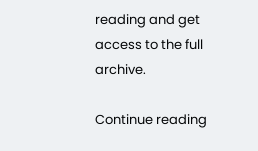reading and get access to the full archive.

Continue reading